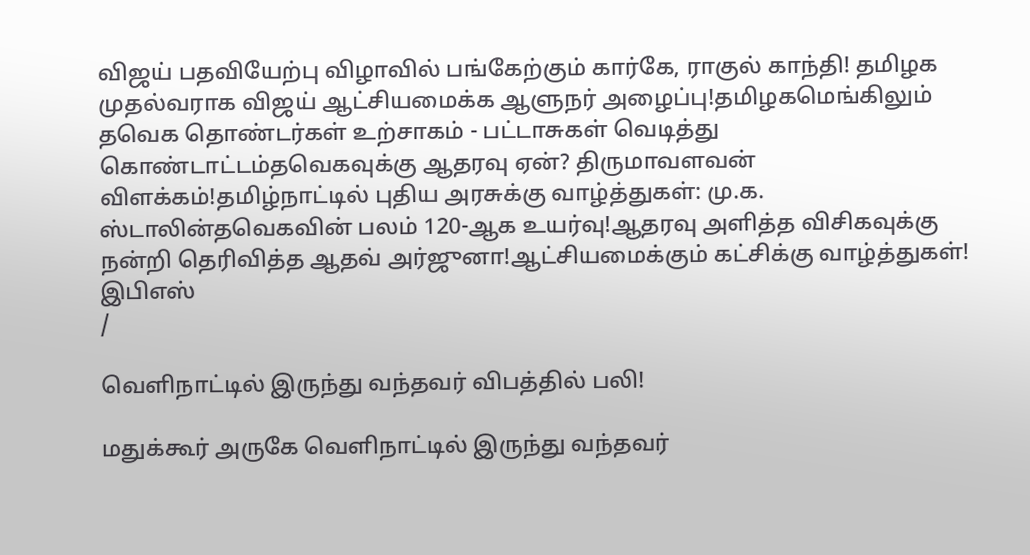விஜய் பதவியேற்பு விழாவில் பங்கேற்கும் கார்கே, ராகுல் காந்தி! தமிழக முதல்வராக விஜய் ஆட்சியமைக்க ஆளுநர் அழைப்பு!தமிழகமெங்கிலும் தவெக தொண்டர்கள் உற்சாகம் - பட்டாசுகள் வெடித்து கொண்டாட்டம்தவெகவுக்கு ஆதரவு ஏன்? திருமாவளவன் விளக்கம்!தமிழ்நாட்டில் புதிய அரசுக்கு வாழ்த்துகள்: மு.க. ஸ்டாலின்தவெகவின் பலம் 120-ஆக உயர்வு!ஆதரவு அளித்த விசிகவுக்கு நன்றி தெரிவித்த ஆதவ் அர்ஜுனா!ஆட்சியமைக்கும் கட்சிக்கு வாழ்த்துகள்! இபிஎஸ்
/

வெளிநாட்டில் இருந்து வந்தவர் விபத்தில் பலி!

மதுக்கூர் அருகே வெளிநாட்டில் இருந்து வந்தவர்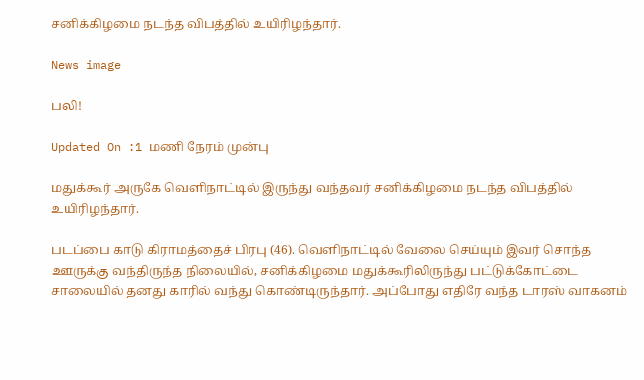சனிக்கிழமை நடந்த விபத்தில் உயிரிழந்தார்.

News image

பலி!

Updated On :1 மணி நேரம் முன்பு

மதுக்கூர் அருகே வெளிநாட்டில் இருந்து வந்தவர் சனிக்கிழமை நடந்த விபத்தில் உயிரிழந்தார்.

படப்பை காடு கிராமத்தைச் பிரபு (46). வெளிநாட்டில் வேலை செய்யும் இவர் சொந்த ஊருக்கு வந்திருந்த நிலையில், சனிக்கிழமை மதுக்கூரிலிருந்து பட்டுக்கோட்டை சாலையில் தனது காரில் வந்து கொண்டிருந்தார். அப்போது எதிரே வந்த டாரஸ் வாகனம்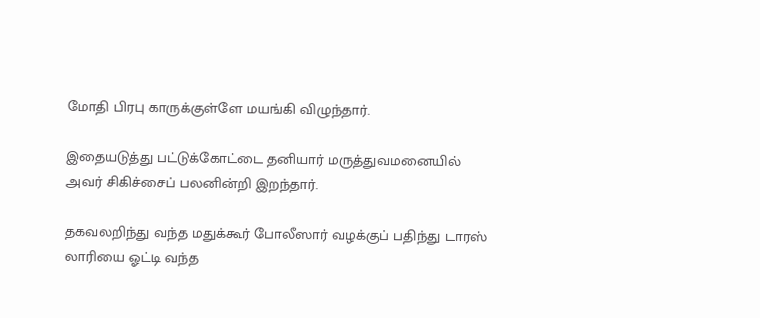மோதி பிரபு காருக்குள்ளே மயங்கி விழுந்தார்.

இதையடுத்து பட்டுக்கோட்டை தனியார் மருத்துவமனையில் அவர் சிகிச்சைப் பலனின்றி இறந்தார்.

தகவலறிந்து வந்த மதுக்கூர் போலீஸார் வழக்குப் பதிந்து டாரஸ் லாரியை ஓட்டி வந்த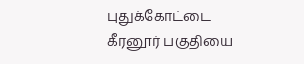புதுக்கோட்டை கீரனூர் பகுதியை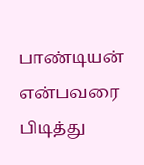பாண்டியன் என்பவரை பிடித்து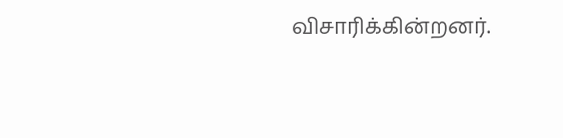விசாரிக்கின்றனர்.